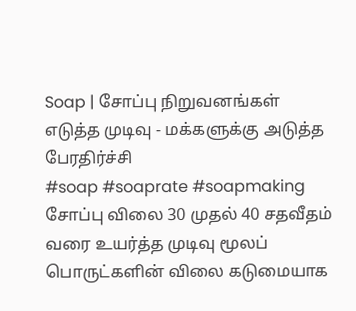Soap | சோப்பு நிறுவனங்கள் எடுத்த முடிவு - மக்களுக்கு அடுத்த பேரதிர்ச்சி
#soap #soaprate #soapmaking சோப்பு விலை 30 முதல் 40 சதவீதம் வரை உயர்த்த முடிவு மூலப் பொருட்களின் விலை கடுமையாக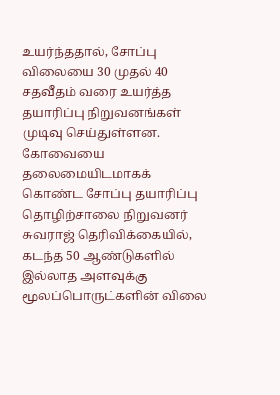உயர்ந்ததால், சோப்பு விலையை 30 முதல் 40 சதவீதம் வரை உயர்த்த தயாரிப்பு நிறுவனங்கள் முடிவு செய்துள்ளன. கோவையை தலைமையிடமாகக் கொண்ட சோப்பு தயாரிப்பு தொழிற்சாலை நிறுவனர் சுவராஜ் தெரிவிக்கையில், கடந்த 50 ஆண்டுகளில் இல்லாத அளவுக்கு மூலப்பொருட்களின் விலை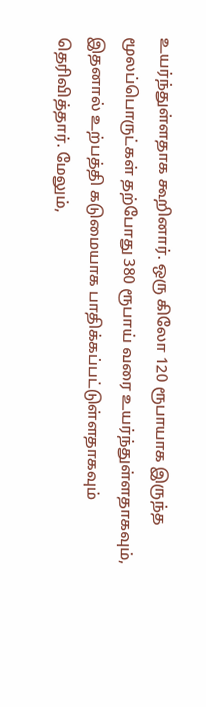உயர்ந்துள்ளதாக கூறினார். ஒரு கிலோ 120 ரூபாயாக இருந்த மூலப்பொருட்கள் தற்போது 380 ரூபாய் வரை உயர்ந்துள்ளதாகவும், இதனால் உற்பத்தி கடுமையாக பாதிக்கப்பட்டுள்ளதாகவும் தெரிவித்தார். மேலும்,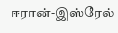ஈரான்-இஸ்ரேல்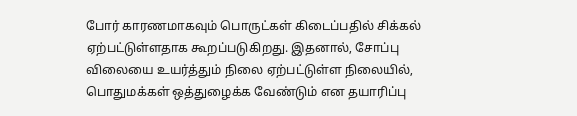போர் காரணமாகவும் பொருட்கள் கிடைப்பதில் சிக்கல் ஏற்பட்டுள்ளதாக கூறப்படுகிறது. இதனால், சோப்பு விலையை உயர்த்தும் நிலை ஏற்பட்டுள்ள நிலையில், பொதுமக்கள் ஒத்துழைக்க வேண்டும் என தயாரிப்பு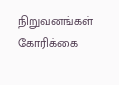நிறுவனங்கள் கோரிக்கை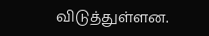விடுத்துள்ளன.